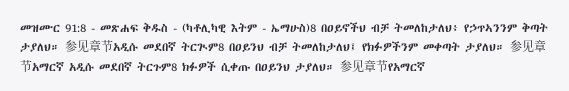መዝሙር 91:8 - መጽሐፍ ቅዱስ - (ካቶሊካዊ እትም - ኤማሁስ)8 በዐይኖችህ ብቻ ትመለከታለህ፥ የኃጥኣንንም ቅጣት ታያለህ። 参见章节አዲሱ መደበኛ ትርጒም8 በዐይንህ ብቻ ትመለከታለህ፤ የክፉዎችንም መቀጣት ታያለህ። 参见章节አማርኛ አዲሱ መደበኛ ትርጉም8 ክፉዎች ሲቀጡ በዐይንህ ታያለህ። 参见章节የአማርኛ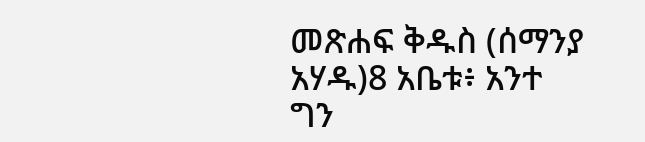መጽሐፍ ቅዱስ (ሰማንያ አሃዱ)8 አቤቱ፥ አንተ ግን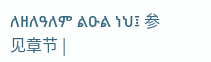ለዘለዓለም ልዑል ነህ፤ 参见章节 |